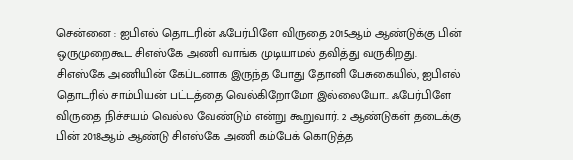சென்னை : ஐபிஎல் தொடரின் ஃபேர்பிளே விருதை 2015ஆம் ஆண்டுக்கு பின் ஒருமுறைகூட சிஎஸ்கே அணி வாங்க முடியாமல் தவித்து வருகிறது.
சிஎஸ்கே அணியின் கேப்டனாக இருந்த போது தோனி பேசுகையில், ஐபிஎல் தொடரில் சாம்பியன் பட்டத்தை வெல்கிறோமோ இல்லையோ.. ஃபேர்பிளே விருதை நிச்சயம் வெல்ல வேண்டும் என்று கூறுவார். 2 ஆண்டுகள் தடைக்கு பின் 2018ஆம் ஆண்டு சிஎஸ்கே அணி கம்பேக் கொடுத்த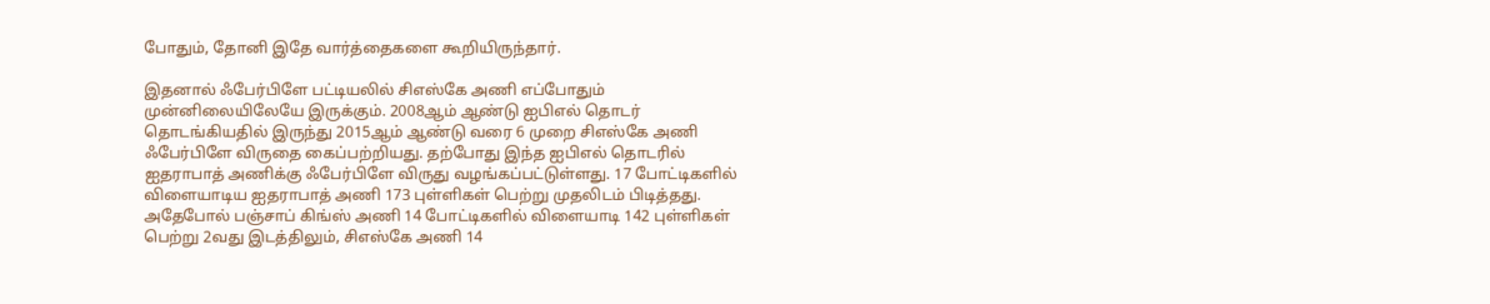போதும், தோனி இதே வார்த்தைகளை கூறியிருந்தார்.

இதனால் ஃபேர்பிளே பட்டியலில் சிஎஸ்கே அணி எப்போதும் முன்னிலையிலேயே இருக்கும். 2008ஆம் ஆண்டு ஐபிஎல் தொடர் தொடங்கியதில் இருந்து 2015ஆம் ஆண்டு வரை 6 முறை சிஎஸ்கே அணி ஃபேர்பிளே விருதை கைப்பற்றியது. தற்போது இந்த ஐபிஎல் தொடரில் ஐதராபாத் அணிக்கு ஃபேர்பிளே விருது வழங்கப்பட்டுள்ளது. 17 போட்டிகளில் விளையாடிய ஐதராபாத் அணி 173 புள்ளிகள் பெற்று முதலிடம் பிடித்தது.
அதேபோல் பஞ்சாப் கிங்ஸ் அணி 14 போட்டிகளில் விளையாடி 142 புள்ளிகள் பெற்று 2வது இடத்திலும், சிஎஸ்கே அணி 14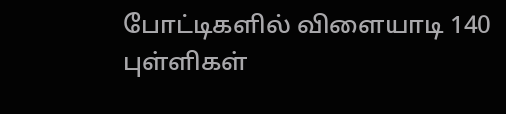போட்டிகளில் விளையாடி 140 புள்ளிகள்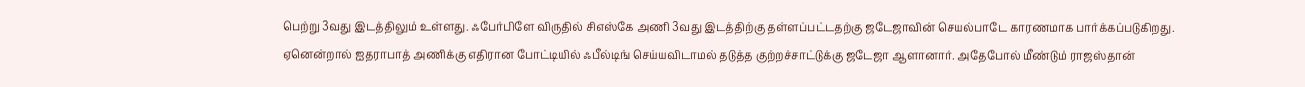பெற்று 3வது இடத்திலும் உள்ளது. ஃபேர்பிளே விருதில் சிஎஸ்கே அணி 3வது இடத்திற்கு தள்ளப்பட்டதற்கு ஜடேஜாவின் செயல்பாடே காரணமாக பார்க்கப்படுகிறது.
ஏனென்றால் ஐதராபாத் அணிக்கு எதிரான போட்டியில் ஃபீல்டிங் செய்யவிடாமல் தடுத்த குற்றச்சாட்டுக்கு ஜடேஜா ஆளானார். அதேபோல் மீண்டும் ராஜஸ்தான்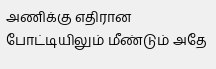அணிக்கு எதிரான போட்டியிலும் மீண்டும் அதே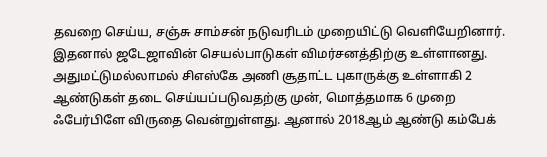தவறை செய்ய, சஞ்சு சாம்சன் நடுவரிடம் முறையிட்டு வெளியேறினார். இதனால் ஜடேஜாவின் செயல்பாடுகள் விமர்சனத்திற்கு உள்ளானது.
அதுமட்டுமல்லாமல் சிஎஸ்கே அணி சூதாட்ட புகாருக்கு உள்ளாகி 2 ஆண்டுகள் தடை செய்யப்படுவதற்கு முன், மொத்தமாக 6 முறை ஃபேர்பிளே விருதை வென்றுள்ளது. ஆனால் 2018ஆம் ஆண்டு கம்பேக்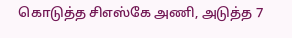கொடுத்த சிஎஸ்கே அணி, அடுத்த 7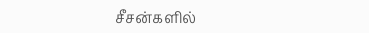சீசன்களில்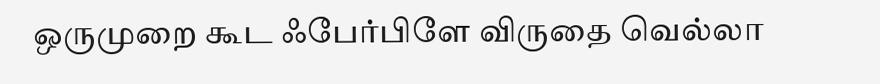ஒருமுறை கூட ஃபேர்பிளே விருதை வெல்லா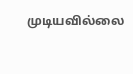முடியவில்லை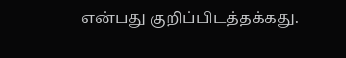என்பது குறிப்பிடத்தக்கது.